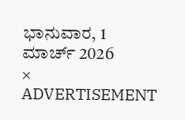ಭಾನುವಾರ, 1 ಮಾರ್ಚ್ 2026
×
ADVERTISEMENT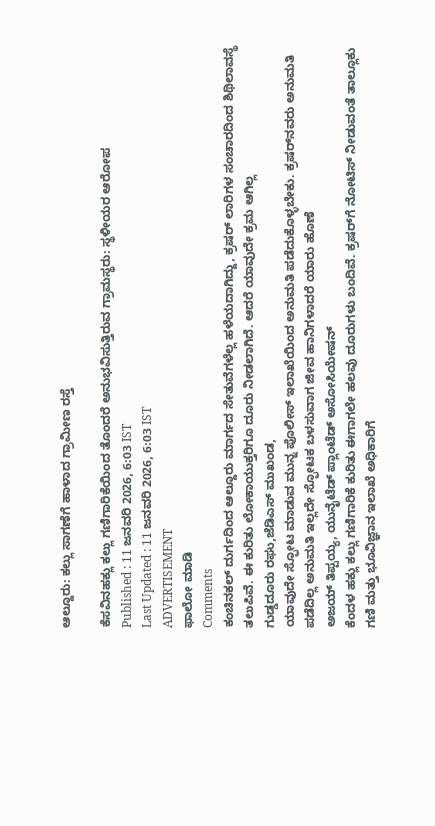ಆಲ್ದೂರು: ಕಲ್ಲು ಸಾಗಣೆಗೆ ಹಾಳಾದ ಗ್ರಾಮೀಣ ರಸ್ತೆ

ಕೆಸವಿನಹಕ್ಲು ಕಲ್ಲು ಗಣಿಗಾರಿಕೆಯಿಂದ ತೊಂದರೆ ಅನುಭವಿಸುತ್ತಿರುವ ಗ್ರಾಮಸ್ಥರು: ಸ್ಥಳೀಯರ ಆರೋಪ
Published : 11 ಜನವರಿ 2026, 6:03 IST
Last Updated : 11 ಜನವರಿ 2026, 6:03 IST
ADVERTISEMENT
ಫಾಲೋ ಮಾಡಿ
Comments
ಕಂಚಿನಕಲ್ ದುರ್ಗದಿಂದ ಆಲ್ದೂರು ಮಾರ್ಗದ ಸೇತುವೆಗಳೆಲ್ಲ ಹಳೆಯದಾಗಿದ್ದು, ಕ್ರಷರ್ ಲಾರಿಗಳ ಸಂಚಾರದಿಂದ ಶಿಥಿಲಾವಸ್ಥೆ ತಲುಪಿವೆ. ಈ ಕುರಿತು ಲೋಕಾಯುಕ್ತರಿಗೂ ದೂರು ನೀಡಲಾಗಿದೆ. ಆದರೆ ಯಾವುದೇ ಕ್ರಮ ಆಗಿಲ್ಲ
ಗುಡ್ಡದೂರು ರಘು,ಜೆಡಿಎಸ್ ಮುಖಂಡ,
ಯಾವುದೇ ಸ್ಫೋಟ ಮಾಡುವ ಮುನ್ನ ಪೊಲೀಸ್ ಇಲಾಖೆಯಿಂದ ಅನುಮತಿ ಪಡೆದುಕೊಳ್ಳಬೇಕು. ಕ್ರಷರ್‌ನವರು ಅನುಮತಿ ಪಡೆದಿಲ್ಲ ಅನುಮತಿ ಇಲ್ಲದೇ ಸ್ಫೋಟಕ ಬಳಸುವಾಗ ಜೀವ ಹಾನಿಗಳಾದರೆ ಯಾರು ಹೊಣೆ
ಅಜಯ್ ತಿಪ್ಪಯ್ಯ, ಯುನೈಟೆಡ್ ಪ್ಲಾಂಟೆಡ್ ಅಸೋಸಿಯೇಷನ್
ಕೆಂದಳ ಹಕ್ಲು ಕಲ್ಲು ಗಣಿಗಾರಿಕೆ ಕುರಿತು ಈಗಾಗಲೇ ಹಲವು ದೂರುಗಳು ಬಂದಿವೆ. ಕ್ರಷರ್‌ಗೆ ನೋಟಿಸ್ ನೀಡುವಂತೆ ತಾಲ್ಲೂಕು ಗಣಿ ಮತ್ತು ಭೂವಿಜ್ಞಾನ ಇಲಾಖೆ ಅಧಿಕಾರಿಗೆ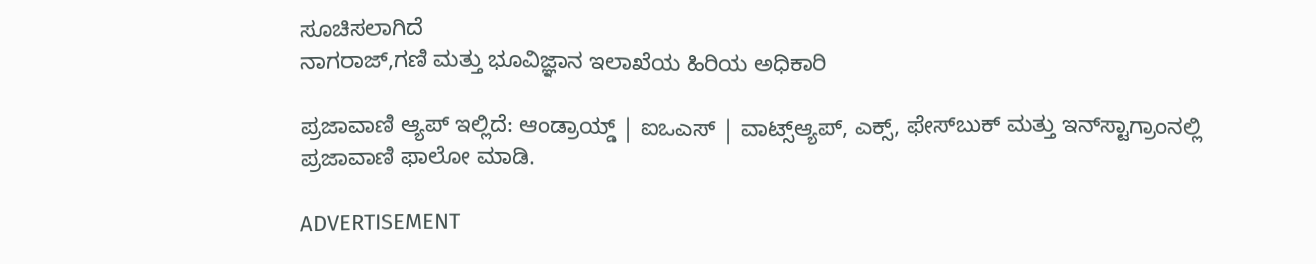ಸೂಚಿಸಲಾಗಿದೆ
ನಾಗರಾಜ್,ಗಣಿ ಮತ್ತು ಭೂವಿಜ್ಞಾನ ಇಲಾಖೆಯ ಹಿರಿಯ ಅಧಿಕಾರಿ

ಪ್ರಜಾವಾಣಿ ಆ್ಯಪ್ ಇಲ್ಲಿದೆ: ಆಂಡ್ರಾಯ್ಡ್ | ಐಒಎಸ್ | ವಾಟ್ಸ್ಆ್ಯಪ್, ಎಕ್ಸ್, ಫೇಸ್‌ಬುಕ್ ಮತ್ತು ಇನ್‌ಸ್ಟಾಗ್ರಾಂನಲ್ಲಿ ಪ್ರಜಾವಾಣಿ ಫಾಲೋ ಮಾಡಿ.

ADVERTISEMENT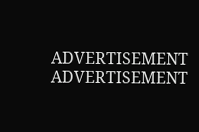ADVERTISEMENT
ADVERTISEMENT